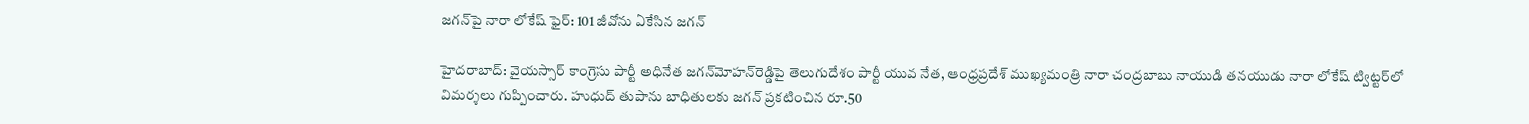జగన్‌పై నారా లోకేష్ ఫైర్: 101 జీవోను ఏకేసిన జగన్

హైదరాబాద్: వైయస్సార్ కాంగ్రెసు పార్టీ అధినేత జగన్‌మోహన్‌రెడ్డిపై తెలుగుదేశం పార్టీ యువ నేత, ఆంధ్రప్రదేశ్ ముఖ్యమంత్రి నారా చంద్రబాబు నాయుడి తనయుడు నారా లోకేష్‌ ట్విట్టర్‌లో విమర్శలు గుప్పించారు. హుధుద్ తుపాను బాధితులకు జగన్‌ ప్రకటించిన రూ.50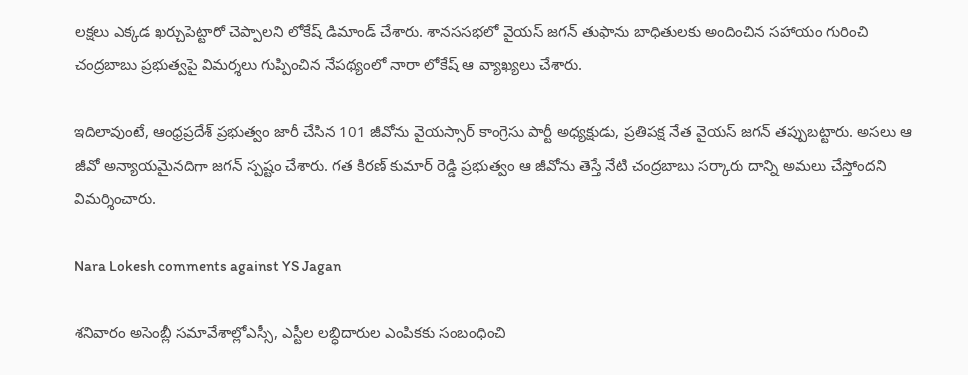లక్షలు ఎక్కడ ఖర్చుపెట్టారో చెప్పాలని లోకేష్‌ డిమాండ్‌ చేశారు. శానససభలో వైయస్ జగన్ తుఫాను బాధితులకు అందించిన సహాయం గురించి చంద్రబాబు ప్రభుత్వపై విమర్శలు గుప్పించిన నేపథ్యంలో నారా లోకేష్ ఆ వ్యాఖ్యలు చేశారు.

ఇదిలావుంటే, ఆంధ్రప్రదేశ్ ప్రభుత్వం జారీ చేసిన 101 జీవోను వైయస్సార్ కాంగ్రెసు పార్టీ అధ్యక్షుడు, ప్రతిపక్ష నేత వైయస్ జగన్ తప్పుబట్టారు. అసలు ఆ జీవో అన్యాయమైనదిగా జగన్ స్పష్టం చేశారు. గత కిరణ్ కుమార్ రెడ్డి ప్రభుత్వం ఆ జీవోను తెస్తే నేటి చంద్రబాబు సర్కారు దాన్ని అమలు చేస్తోందని విమర్శించారు.

Nara Lokesh comments against YS Jagan

శనివారం అసెంబ్లీ సమావేశాల్లోఎస్సీ, ఎస్టీల లబ్ధిదారుల ఎంపికకు సంబంధించి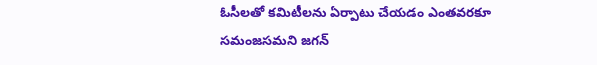ఓసీలతో కమిటీలను ఏర్పాటు చేయడం ఎంతవరకూ సమంజసమని జగన్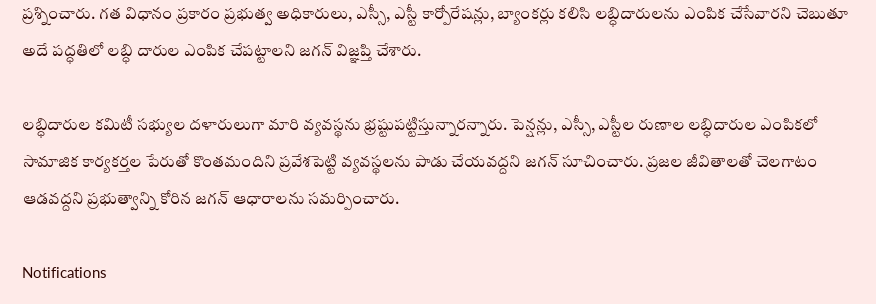ప్రశ్నించారు. గత విధానం ప్రకారం ప్రభుత్వ అధికారులు, ఎస్సీ, ఎస్టీ కార్పోరేషన్లు, బ్యాంకర్లు కలిసి లబ్ధిదారులను ఎంపిక చేసేవారని చెబుతూ అదే పద్ధతిలో లబ్ధి దారుల ఎంపిక చేపట్టాలని జగన్ విజ్ఞప్తి చేశారు.

లబ్ధిదారుల కమిటీ సభ్యుల దళారులుగా మారి వ్యవస్థను భ్రష్టుపట్టిస్తున్నారన్నారు. పెన్షన్లు, ఎస్సీ, ఎస్టీల రుణాల లబ్ధిదారుల ఎంపికలో సామాజిక కార్యకర్తల పేరుతో కొంతమందిని ప్రవేశపెట్టి వ్యవస్థలను పాడు చేయవద్దని జగన్ సూచించారు. ప్రజల జీవితాలతో చెలగాటం ఆడవద్దని ప్రభుత్వాన్ని కోరిన జగన్ ఆధారాలను సమర్పించారు.

Notifications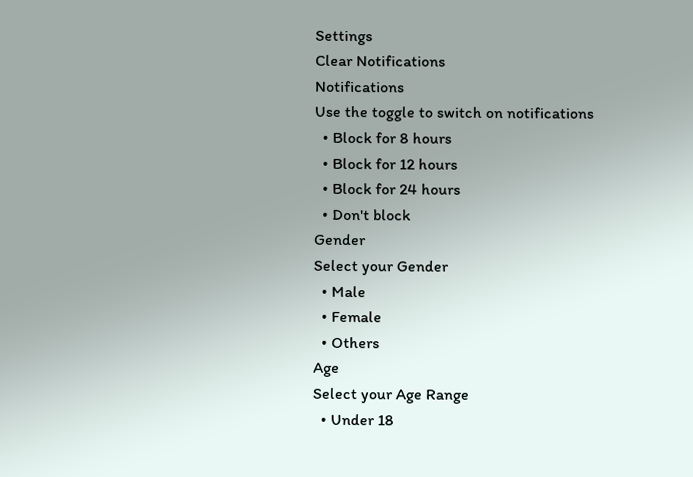Settings
Clear Notifications
Notifications
Use the toggle to switch on notifications
  • Block for 8 hours
  • Block for 12 hours
  • Block for 24 hours
  • Don't block
Gender
Select your Gender
  • Male
  • Female
  • Others
Age
Select your Age Range
  • Under 18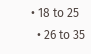• 18 to 25
  • 26 to 35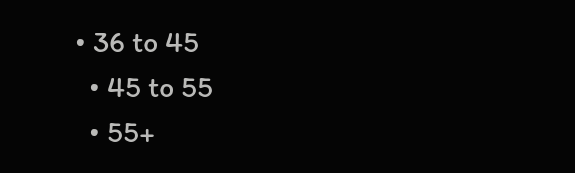• 36 to 45
  • 45 to 55
  • 55+